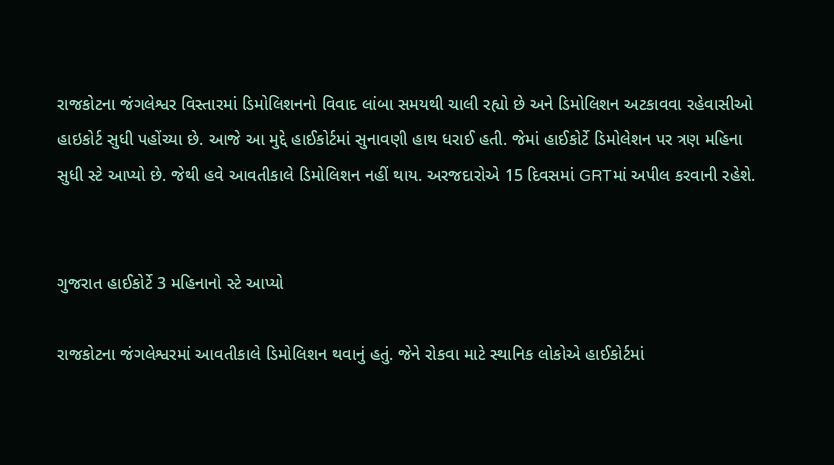રાજકોટના જંગલેશ્વર વિસ્તારમાં ડિમોલિશનનો વિવાદ લાંબા સમયથી ચાલી રહ્યો છે અને ડિમોલિશન અટકાવવા રહેવાસીઓ હાઇકોર્ટ સુધી પહોંચ્યા છે. આજે આ મુદ્દે હાઈકોર્ટમાં સુનાવણી હાથ ધરાઈ હતી. જેમાં હાઈકોર્ટે ડિમોલેશન પર ત્રણ મહિના સુધી સ્ટે આપ્યો છે. જેથી હવે આવતીકાલે ડિમોલિશન નહીં થાય. અરજદારોએ 15 દિવસમાં GRTમાં અપીલ કરવાની રહેશે.


ગુજરાત હાઈકોર્ટે 3 મહિનાનો સ્ટે આપ્યો

રાજકોટના જંગલેશ્વરમાં આવતીકાલે ડિમોલિશન થવાનું હતું. જેને રોકવા માટે સ્થાનિક લોકોએ હાઈકોર્ટમાં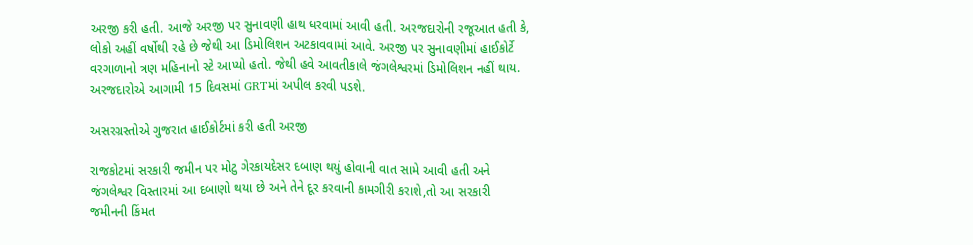અરજી કરી હતી. આજે અરજી પર સુનાવણી હાથ ધરવામાં આવી હતી. અરજદારોની રજૂઆત હતી કે, લોકો અહીં વર્ષોથી રહે છે જેથી આ ડિમોલિશન અટકાવવામાં આવે. અરજી પર સુનાવણીમાં હાઈકોર્ટે વરગાળાનો ત્રણ મહિનાનો સ્ટે આપ્યો હતો. જેથી હવે આવતીકાલે જંગલેશ્વરમાં ડિમોલિશન નહીં થાય. અરજદારોએ આગામી 15 દિવસમાં GRTમાં અપીલ કરવી પડશે.

અસરગ્રસ્તોએ ગુજરાત હાઈકોર્ટમાં કરી હતી અરજી

રાજકોટમાં સરકારી જમીન પર મોટુ ગેરકાયદેસર દબાણ થયું હોવાની વાત સામે આવી હતી અને જંગલેશ્વર વિસ્તારમાં આ દબાણો થયા છે અને તેને દૂર કરવાની કામગીરી કરાશે,તો આ સરકારી જમીનની કિંમત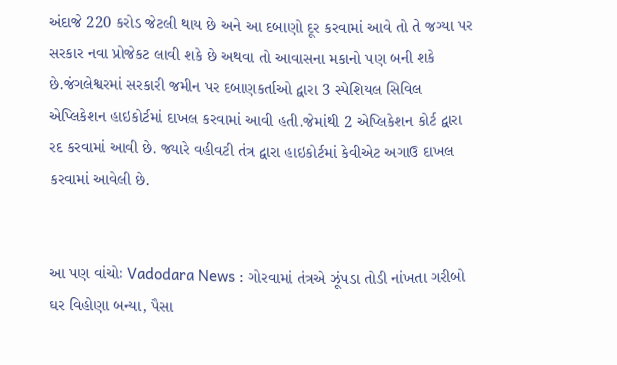અંદાજે 220 કરોડ જેટલી થાય છે અને આ દબાણો દૂર કરવામાં આવે તો તે જગ્યા પર સરકાર નવા પ્રોજેકટ લાવી શકે છે અથવા તો આવાસના મકાનો પણ બની શકે છે.જંગલેશ્વરમાં સરકારી જમીન પર દબાણકર્તાઓ દ્વારા 3 સ્પેશિયલ સિવિલ એપ્લિકેશન હાઇકોર્ટમાં દાખલ કરવામાં આવી હતી.જેમાંથી 2 એપ્લિકેશન કોર્ટ દ્વારા રદ કરવામાં આવી છે. જ્યારે વહીવટી તંત્ર દ્વારા હાઇકોર્ટમાં કેવીએટ અગાઉ દાખલ કરવામાં આવેલી છે.


આ પણ વાંચોઃ Vadodara News : ગોરવામાં તંત્રએ ઝૂંપડા તોડી નાંખતા ગરીબો ઘર વિહોણા બન્યા, પૈસા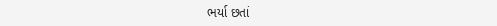ભર્યા છતાં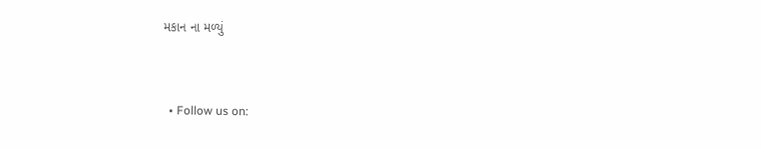મકાન ના મળ્યું


  • Follow us on: